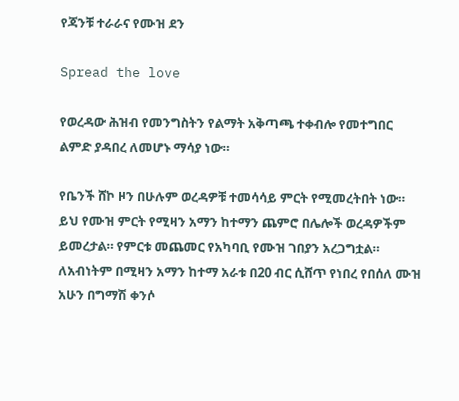የጃንቹ ተራራና የሙዝ ደን

Spread the love

የወረዳው ሕዝብ የመንግስትን የልማት አቅጣጫ ተቀብሎ የመተግበር ልምድ ያዳበረ ለመሆኑ ማሳያ ነው።

የቤንች ሸኮ ዞን በሁሉም ወረዳዎቹ ተመሳሳይ ምርት የሚመረትበት ነው። ይህ የሙዝ ምርት የሚዛን አማን ከተማን ጨምሮ በሌሎች ወረዳዎችም ይመረታል። የምርቱ መጨመር የአካባቢ የሙዝ ገበያን አረጋግቷል። ለአብነትም በሚዛን አማን ከተማ አራቱ በ20 ብር ሲሸጥ የነበረ የበሰለ ሙዝ አሁን በግማሽ ቀንሶ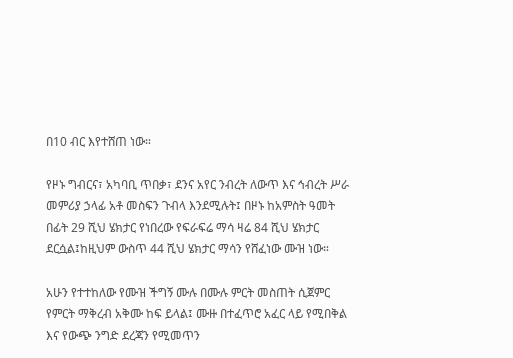በ10 ብር እየተሸጠ ነው።

የዞኑ ግብርና፣ አካባቢ ጥበቃ፣ ደንና አየር ንብረት ለውጥ እና ኅብረት ሥራ መምሪያ ኃላፊ አቶ መስፍን ጉብላ እንደሚሉት፤ በዞኑ ከአምስት ዓመት በፊት 29 ሺህ ሄክታር የነበረው የፍራፍሬ ማሳ ዛሬ 84 ሺህ ሄክታር ደርሷል፤ከዚህም ውስጥ 44 ሺህ ሄክታር ማሳን የሸፈነው ሙዝ ነው።

አሁን የተተከለው የሙዝ ችግኝ ሙሉ በሙሉ ምርት መስጠት ሲጀምር የምርት ማቅረብ አቅሙ ከፍ ይላል፤ ሙዙ በተፈጥሮ አፈር ላይ የሚበቅል እና የውጭ ንግድ ደረጃን የሚመጥን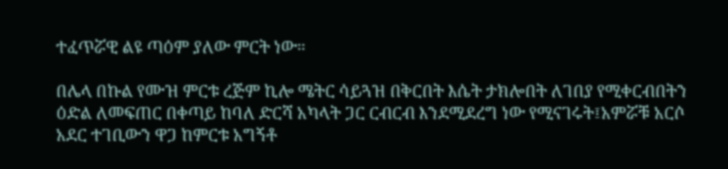ተፈጥሯዊ ልዩ ጣዕም ያለው ምርት ነው።

በሌላ በኩል የሙዝ ምርቱ ረጅም ኪሎ ሜትር ሳይጓዝ በቅርበት እሴት ታክሎበት ለገበያ የሚቀርብበትን ዕድል ለመፍጠር በቀጣይ ከባለ ድርሻ አካላት ጋር ርብርብ እንደሚደረግ ነው የሚናገሩት፤አምሯቹ አርሶ አደር ተገቢውን ዋጋ ከምርቱ አግኝቶ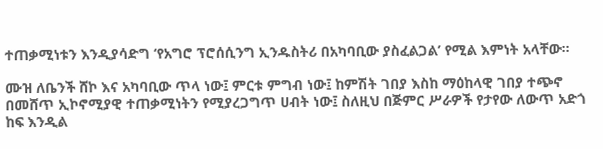ተጠቃሚነቱን እንዲያሳድግ ‘የአግሮ ፕሮሰሲንግ ኢንዱስትሪ በአካባቢው ያስፈልጋል’ የሚል እምነት አላቸው።

ሙዝ ለቤንች ሸኮ እና አካባቢው ጥላ ነው፤ ምርቱ ምግብ ነው፤ ከምሽት ገበያ እስከ ማዕከላዊ ገበያ ተጭኖ በመሸጥ ኢኮኖሚያዊ ተጠቃሚነትን የሚያረጋግጥ ሀብት ነው፤ ስለዚህ በጅምር ሥራዎች የታየው ለውጥ አድጎ ከፍ እንዲል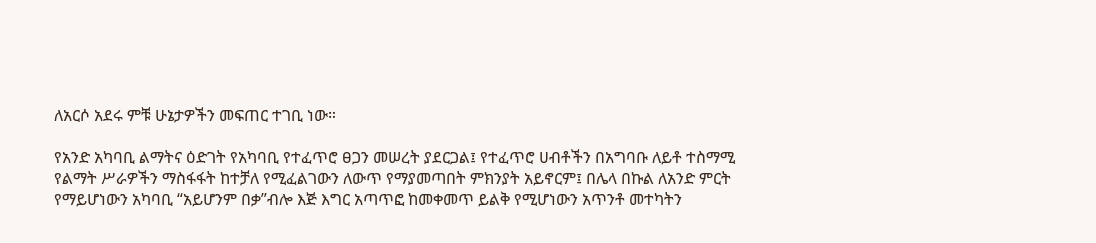ለአርሶ አደሩ ምቹ ሁኔታዎችን መፍጠር ተገቢ ነው።

የአንድ አካባቢ ልማትና ዕድገት የአካባቢ የተፈጥሮ ፀጋን መሠረት ያደርጋል፤ የተፈጥሮ ሀብቶችን በአግባቡ ለይቶ ተስማሚ የልማት ሥራዎችን ማስፋፋት ከተቻለ የሚፈልገውን ለውጥ የማያመጣበት ምክንያት አይኖርም፤ በሌላ በኩል ለአንድ ምርት የማይሆነውን አካባቢ “አይሆንም በቃ”ብሎ እጅ እግር አጣጥፎ ከመቀመጥ ይልቅ የሚሆነውን አጥንቶ መተካትን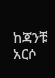ከጃንቹ አርሶ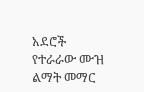አደሮች የተራራው ሙዝ ልማት መማር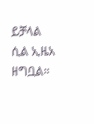ይቻላል ሲል ኢዜአ ዘግቧል።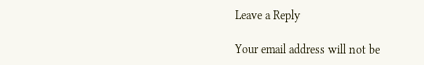Leave a Reply

Your email address will not be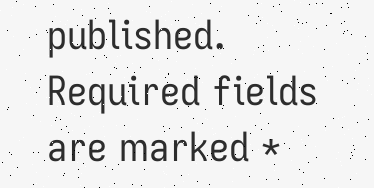published. Required fields are marked *